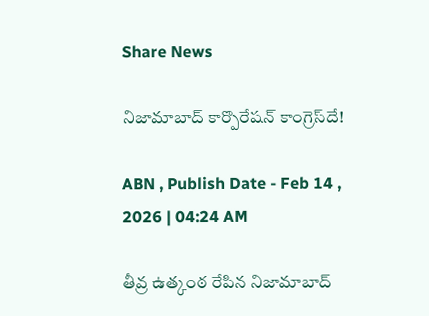Share News

నిజామాబాద్‌ కార్పొరేషన్‌ కాంగ్రెస్‌దే!

ABN , Publish Date - Feb 14 , 2026 | 04:24 AM

తీవ్ర ఉత్కంఠ రేపిన నిజామాబాద్‌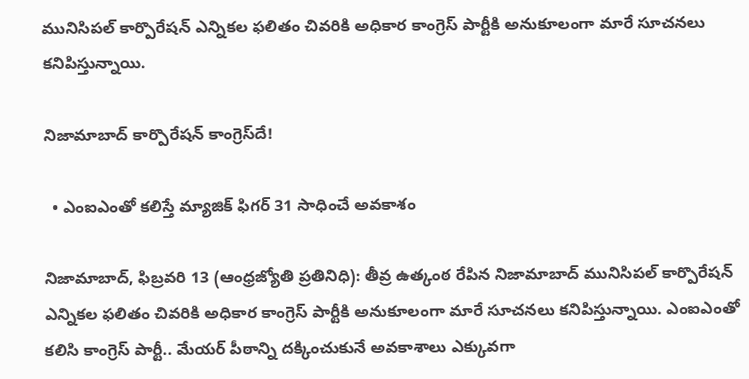మునిసిపల్‌ కార్పొరేషన్‌ ఎన్నికల ఫలితం చివరికి అధికార కాంగ్రెస్‌ పార్టీకి అనుకూలంగా మారే సూచనలు కనిపిస్తున్నాయి.

నిజామాబాద్‌ కార్పొరేషన్‌ కాంగ్రెస్‌దే!

  • ఎంఐఎంతో కలిస్తే మ్యాజిక్‌ ఫిగర్‌ 31 సాధించే అవకాశం

నిజామాబాద్‌, ఫిబ్రవరి 13 (ఆంధ్రజ్యోతి ప్రతినిధి): తీవ్ర ఉత్కంఠ రేపిన నిజామాబాద్‌ మునిసిపల్‌ కార్పొరేషన్‌ ఎన్నికల ఫలితం చివరికి అధికార కాంగ్రెస్‌ పార్టీకి అనుకూలంగా మారే సూచనలు కనిపిస్తున్నాయి. ఎంఐఎంతో కలిసి కాంగ్రెస్‌ పార్టీ.. మేయర్‌ పీఠాన్ని దక్కించుకునే అవకాశాలు ఎక్కువగా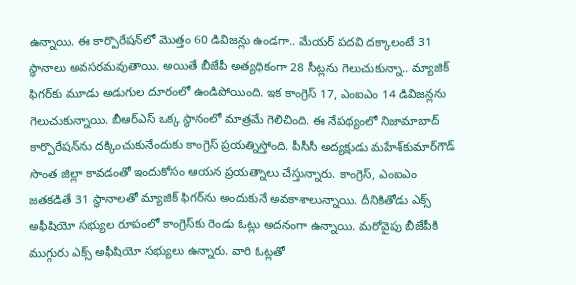ఉన్నాయి. ఈ కార్పొరేషన్‌లో మొత్తం 60 డివిజన్లు ఉండగా.. మేయర్‌ పదవి దక్కాలంటే 31 స్థానాలు అవసరమవుతాయి. అయితే బీజేపీ అత్యధికంగా 28 సీట్లను గెలుచుకున్నా.. మ్యాజిక్‌ ఫిగర్‌కు మూడు అడుగుల దూరంలో ఉండిపోయింది. ఇక కాంగ్రెస్‌ 17, ఎంఐఎం 14 డివిజన్లను గెలుచుకున్నాయి. బీఆర్‌ఎస్‌ ఒక్క స్థానంలో మాత్రమే గెలిచింది. ఈ నేపథ్యంలో నిజామాబాద్‌ కార్పొరేషన్‌ను దక్కించుకునేందుకు కాంగ్రెస్‌ ప్రయత్నిస్తోంది. పీసీసీ అద్యక్షుడు మహేశ్‌కుమార్‌గౌడ్‌ సొంత జిల్లా కావడంతో ఇందుకోసం ఆయన ప్రయత్నాలు చేస్తున్నారు. కాంగ్రెస్‌, ఎంఐఎం జతకడితే 31 స్థానాలతో మ్యాజిక్‌ ఫిగర్‌ను అందుకునే అవకాశాలున్నాయి. దీనికితోడు ఎక్స్‌ అఫీషియో సభ్యుల రూపంలో కాంగ్రెస్‌కు రెండు ఓట్లు అదనంగా ఉన్నాయి. మరోవైపు బీజేపీకి ముగ్గురు ఎక్స్‌ అఫీషియో సభ్యులు ఉన్నారు. వారి ఓట్లతో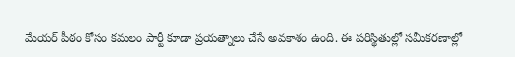మేయర్‌ పీఠం కోసం కమలం పార్టీ కూడా ప్రయత్నాలు చేసే అవకాశం ఉంది. ఈ పరిస్థితుల్లో సమీకరణాల్లో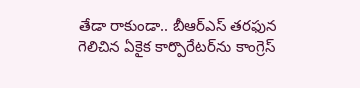తేడా రాకుండా.. బీఆర్‌ఎస్‌ తరఫున గెలిచిన ఏకైక కార్పొరేటర్‌ను కాంగ్రెస్‌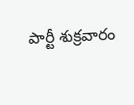పార్టీ శుక్రవారం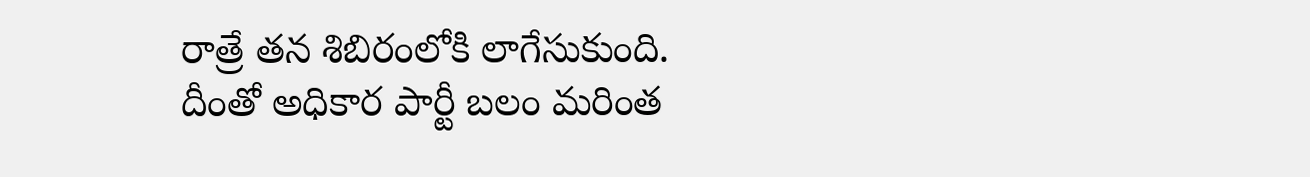రాత్రే తన శిబిరంలోకి లాగేసుకుంది. దీంతో అధికార పార్టీ బలం మరింత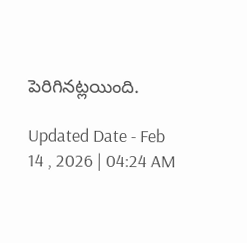పెరిగినట్లయింది.

Updated Date - Feb 14 , 2026 | 04:24 AM